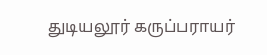துடியலூர் கருப்பராயர்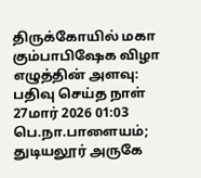திருக்கோயில் மகா கும்பாபிஷேக விழா
எழுத்தின் அளவு:
பதிவு செய்த நாள்
27மார் 2026 01:03
பெ.நா.பாளையம்; துடியலூர் அருகே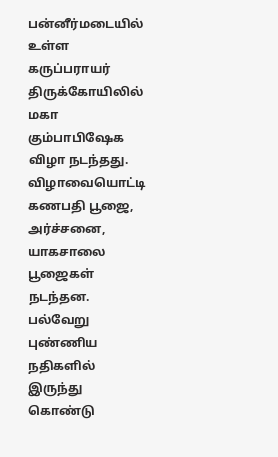பன்னீர்மடையில் உள்ள கருப்பராயர் திருக்கோயிலில் மகா கும்பாபிஷேக விழா நடந்தது. விழாவையொட்டி கணபதி பூஜை, அர்ச்சனை, யாகசாலை பூஜைகள் நடந்தன. பல்வேறு புண்ணிய நதிகளில் இருந்து கொண்டு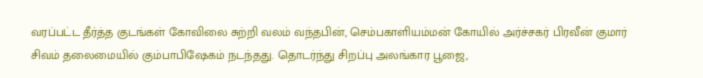வரப்பட்ட தீர்த்த குடங்கள் கோவிலை சுற்றி வலம் வந்தபின், செம்பகாளியம்மன் கோயில் அர்ச்சகர் பிரவீன் குமார் சிவம் தலைமையில் கும்பாபிஷேகம் நடந்தது. தொடர்ந்து சிறப்பு அலங்கார பூஜை,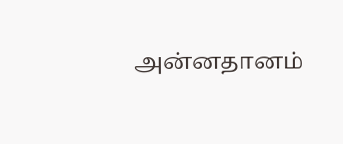அன்னதானம்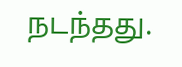நடந்தது.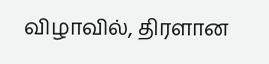விழாவில், திரளான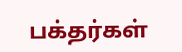பக்தர்கள்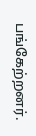பங்கேற்றனர்.